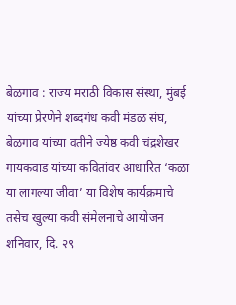बेळगाव : राज्य मराठी विकास संस्था, मुंबई यांच्या प्रेरणेने शब्दगंध कवी मंडळ संघ, बेळगाव यांच्या वतीने ज्येष्ठ कवी चंद्रशेखर गायकवाड यांच्या कवितांवर आधारित ‘कळा या लागल्या जीवा’ या विशेष कार्यक्रमाचे तसेच खुल्या कवी संमेलनाचे आयोजन शनिवार, दि. २९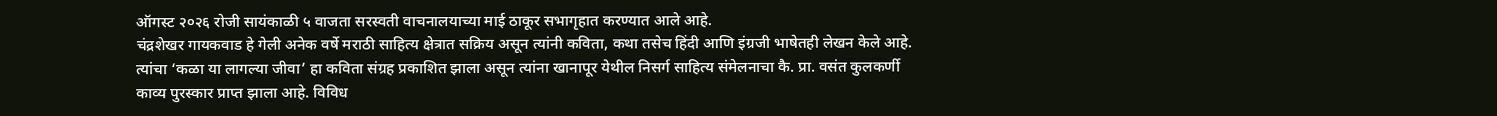ऑगस्ट २०२६ रोजी सायंकाळी ५ वाजता सरस्वती वाचनालयाच्या माई ठाकूर सभागृहात करण्यात आले आहे.
चंद्रशेखर गायकवाड हे गेली अनेक वर्षे मराठी साहित्य क्षेत्रात सक्रिय असून त्यांनी कविता, कथा तसेच हिंदी आणि इंग्रजी भाषेतही लेखन केले आहे. त्यांचा ‘कळा या लागल्या जीवा’ हा कविता संग्रह प्रकाशित झाला असून त्यांना खानापूर येथील निसर्ग साहित्य संमेलनाचा कै. प्रा. वसंत कुलकर्णी काव्य पुरस्कार प्राप्त झाला आहे. विविध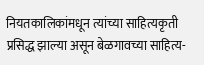नियतकालिकांमधून त्यांच्या साहित्यकृती प्रसिद्ध झाल्या असून बेळगावच्या साहित्य-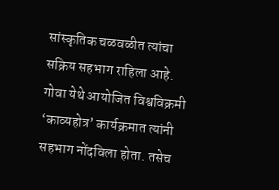सांस्कृतिक चळवळीत त्यांचा सक्रिय सहभाग राहिला आहे.
गोवा येथे आयोजित विश्वविक्रमी ‘काव्यहोत्र’ कार्यक्रमात त्यांनी सहभाग नोंदविला होता. तसेच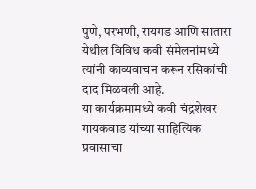पुणे, परभणी, रायगड आणि सातारा येथील विविध कवी संमेलनांमध्ये त्यांनी काव्यवाचन करून रसिकांची दाद मिळवली आहे.
या कार्यक्रमामध्ये कवी चंद्रशेखर गायकवाड यांच्या साहित्यिक प्रवासाचा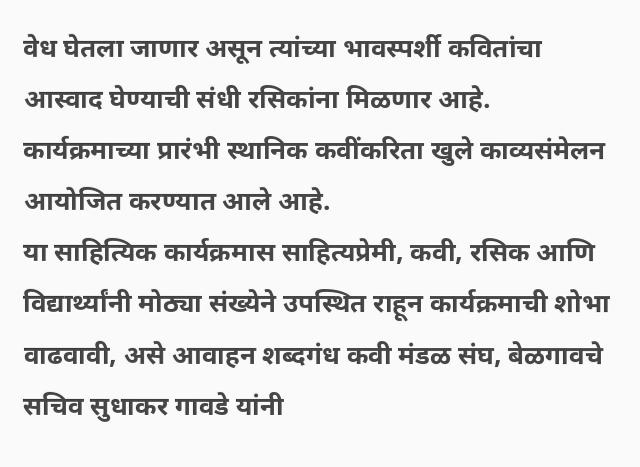वेध घेतला जाणार असून त्यांच्या भावस्पर्शी कवितांचा आस्वाद घेण्याची संधी रसिकांना मिळणार आहे. कार्यक्रमाच्या प्रारंभी स्थानिक कवींकरिता खुले काव्यसंमेलन आयोजित करण्यात आले आहे.
या साहित्यिक कार्यक्रमास साहित्यप्रेमी, कवी, रसिक आणि विद्यार्थ्यांनी मोठ्या संख्येने उपस्थित राहून कार्यक्रमाची शोभा वाढवावी, असे आवाहन शब्दगंध कवी मंडळ संघ, बेळगावचे सचिव सुधाकर गावडे यांनी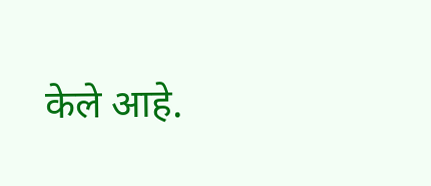केले आहे.